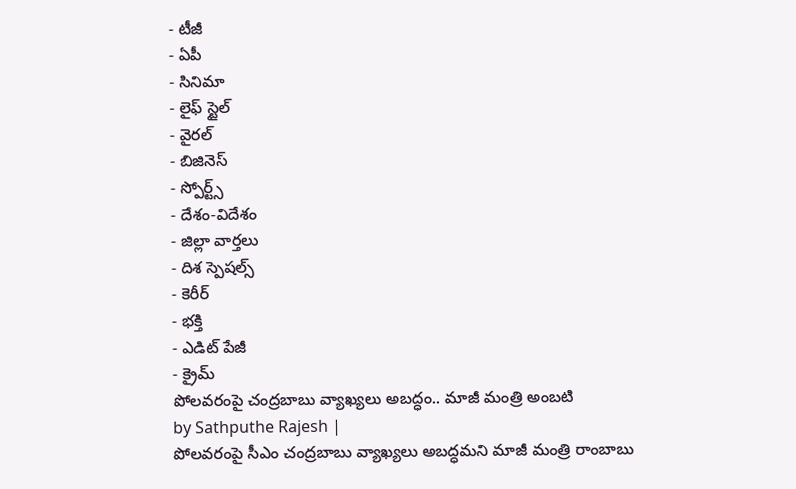- టీజీ
- ఏపీ
- సినిమా
- లైఫ్ స్టైల్
- వైరల్
- బిజినెస్
- స్పోర్ట్స్
- దేశం-విదేశం
- జిల్లా వార్తలు
- దిశ స్పెషల్స్
- కెరీర్
- భక్తి
- ఎడిట్ పేజీ
- క్రైమ్
పోలవరంపై చంద్రబాబు వ్యాఖ్యలు అబద్ధం.. మాజీ మంత్రి అంబటి
by Sathputhe Rajesh |
పోలవరంపై సీఎం చంద్రబాబు వ్యాఖ్యలు అబద్ధమని మాజీ మంత్రి రాంబాబు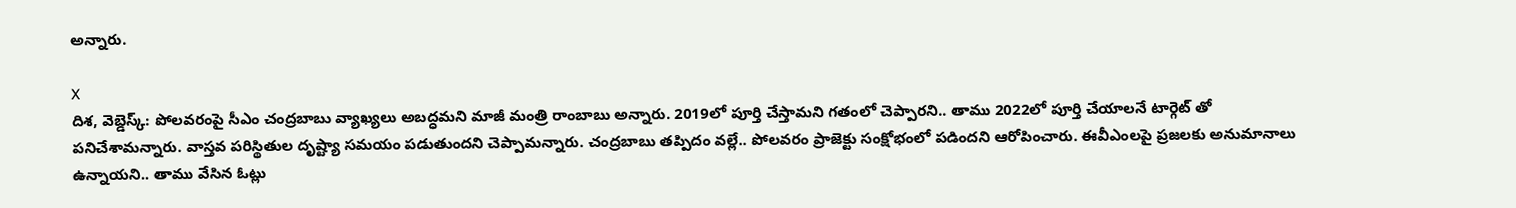అన్నారు.

X
దిశ, వెబ్డెస్క్: పోలవరంపై సీఎం చంద్రబాబు వ్యాఖ్యలు అబద్ధమని మాజీ మంత్రి రాంబాబు అన్నారు. 2019లో పూర్తి చేస్తామని గతంలో చెప్పారని.. తాము 2022లో పూర్తి చేయాలనే టార్గెట్ తో పనిచేశామన్నారు. వాస్తవ పరిస్థితుల దృష్ట్యా సమయం పడుతుందని చెప్పామన్నారు. చంద్రబాబు తప్పిదం వల్లే.. పోలవరం ప్రాజెక్టు సంక్షోభంలో పడిందని ఆరోపించారు. ఈవీఎంలపై ప్రజలకు అనుమానాలు ఉన్నాయని.. తాము వేసిన ఓట్లు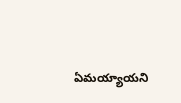ఏమయ్యాయని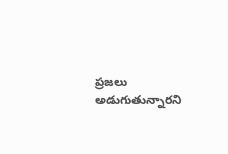ప్రజలు అడుగుతున్నారని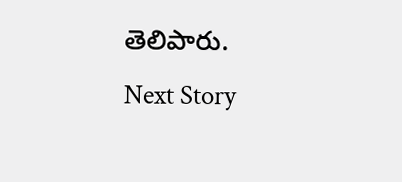తెలిపారు.
Next Story